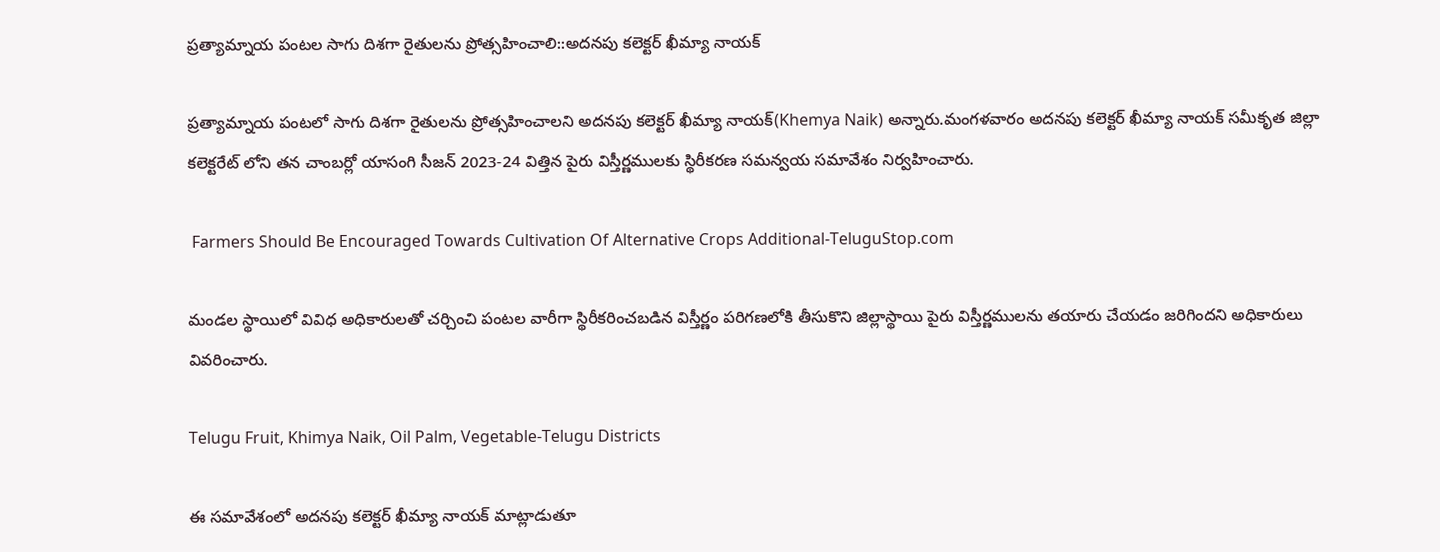ప్రత్యామ్నాయ పంటల సాగు దిశగా రైతులను ప్రోత్సహించాలి::అదనపు కలెక్టర్ ఖీమ్యా నాయక్

ప్రత్యామ్నాయ పంటలో సాగు దిశగా రైతులను ప్రోత్సహించాలని అదనపు కలెక్టర్ ఖీమ్యా నాయక్(Khemya Naik) అన్నారు.మంగళవారం అదనపు కలెక్టర్ ఖీమ్యా నాయక్ సమీకృత జిల్లా కలెక్టరేట్ లోని తన చాంబర్లో యాసంగి సీజన్ 2023-24 విత్తిన పైరు విస్తీర్ణములకు స్థిరీకరణ సమన్వయ సమావేశం నిర్వహించారు.

 Farmers Should Be Encouraged Towards Cultivation Of Alternative Crops Additional-TeluguStop.com

మండల స్థాయిలో వివిధ అధికారులతో చర్చించి పంటల వారీగా స్థిరీకరించబడిన విస్తీర్ణం పరిగణలోకి తీసుకొని జిల్లాస్థాయి పైరు విస్తీర్ణములను తయారు చేయడం జరిగిందని అధికారులు వివరించారు.

Telugu Fruit, Khimya Naik, Oil Palm, Vegetable-Telugu Districts

ఈ సమావేశంలో అదనపు కలెక్టర్ ఖీమ్యా నాయక్ మాట్లాడుతూ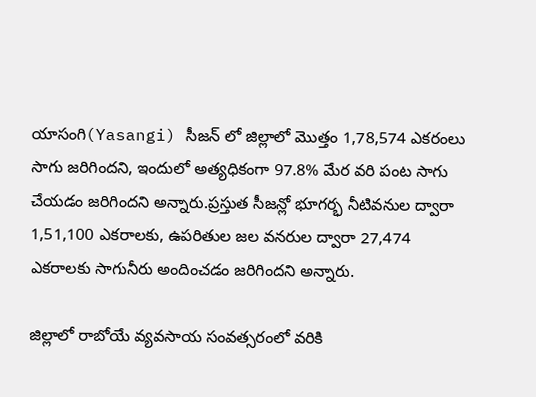యాసంగి(Yasangi) సీజన్ లో జిల్లాలో మొత్తం 1,78,574 ఎకరంలు సాగు జరిగిందని, ఇందులో అత్యధికంగా 97.8% మేర వరి పంట సాగు చేయడం జరిగిందని అన్నారు.ప్రస్తుత సీజన్లో భూగర్భ నీటివనుల ద్వారా 1,51,100 ఎకరాలకు, ఉపరితుల జల వనరుల ద్వారా 27,474 ఎకరాలకు సాగునీరు అందించడం జరిగిందని అన్నారు.

జిల్లాలో రాబోయే వ్యవసాయ సంవత్సరంలో వరికి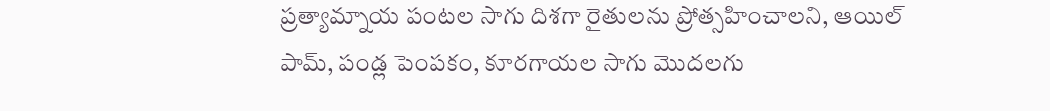ప్రత్యామ్నాయ పంటల సాగు దిశగా రైతులను ప్రోత్సహించాలని, ఆయిల్ పామ్, పండ్ల పెంపకం, కూరగాయల సాగు మొదలగు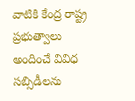వాటికి కేంద్ర రాష్ట్ర ప్రభుత్వాలు అందించే వివిధ సబ్సిడీలను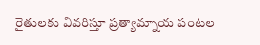రైతులకు వివరిస్తూ ప్రత్యామ్నాయ పంటల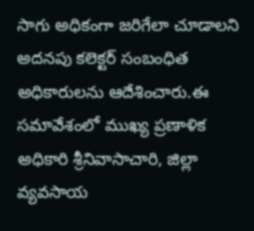సాగు అధికంగా జరిగేలా చూడాలని అదనపు కలెక్టర్ సంబంధిత అధికారులను ఆదేశించారు.ఈ సమావేశంలో ముఖ్య ప్రణాళిక అధికారి శ్రీనివాసాచారి, జిల్లా వ్యవసాయ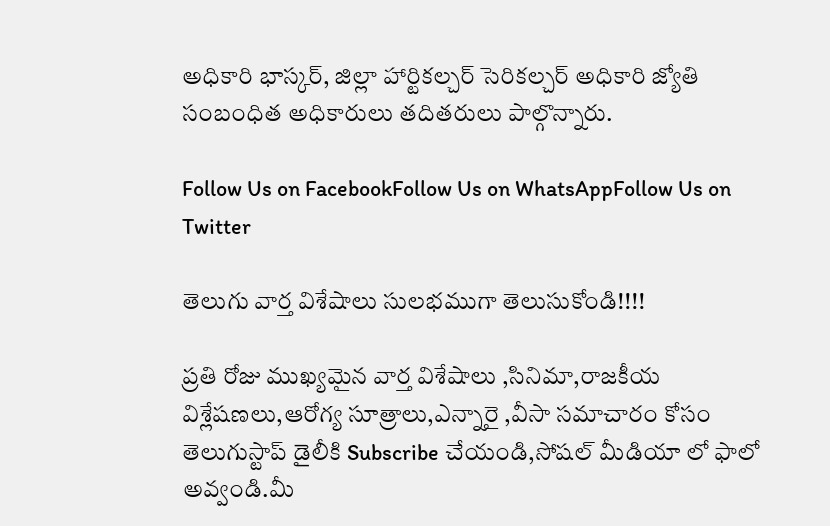అధికారి భాస్కర్, జిల్లా హార్టికల్చర్ సెరికల్చర్ అధికారి జ్యోతి సంబంధిత అధికారులు తదితరులు పాల్గొన్నారు.

Follow Us on FacebookFollow Us on WhatsAppFollow Us on Twitter

తెలుగు వార్త విశేషాలు సులభముగా తెలుసుకోండి!!!!

ప్రతి రోజు ముఖ్యమైన వార్త విశేషాలు ,సినిమా,రాజకీయ విశ్లేషణలు,ఆరోగ్య సూత్రాలు,ఎన్నారై ,వీసా సమాచారం కోసం తెలుగుస్టాప్ డైలీకి Subscribe చేయండి,సోషల్ మీడియా లో ఫాలో అవ్వండి.మీ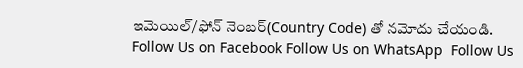ఇమెయిల్/ఫోన్ నెంబర్(Country Code) తో నమోదు చేయండి.
Follow Us on Facebook Follow Us on WhatsApp  Follow Us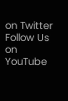on Twitter Follow Us on YouTube